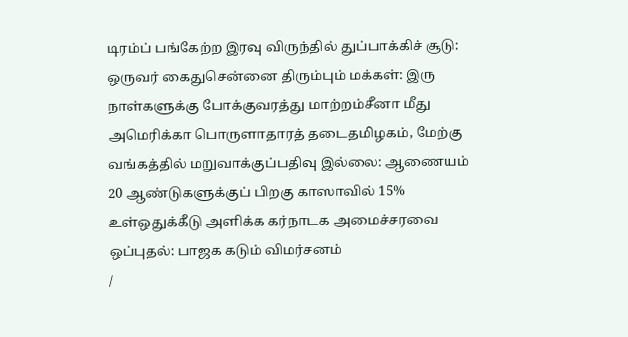டிரம்ப் பங்கேற்ற இரவு விருந்தில் துப்பாக்கிச் சூடு: ஒருவர் கைதுசென்னை திரும்பும் மக்கள்: இரு நாள்களுக்கு போக்குவரத்து மாற்றம்சீனா மீது அமெரிக்கா பொருளாதாரத் தடைதமிழகம், மேற்கு வங்கத்தில் மறுவாக்குப்பதிவு இல்லை: ஆணையம் 20 ஆண்டுகளுக்குப் பிறகு காஸாவில் 15% உள்ஒதுக்கீடு அளிக்க கர்நாடக அமைச்சரவை ஒப்புதல்: பாஜக கடும் விமர்சனம்
/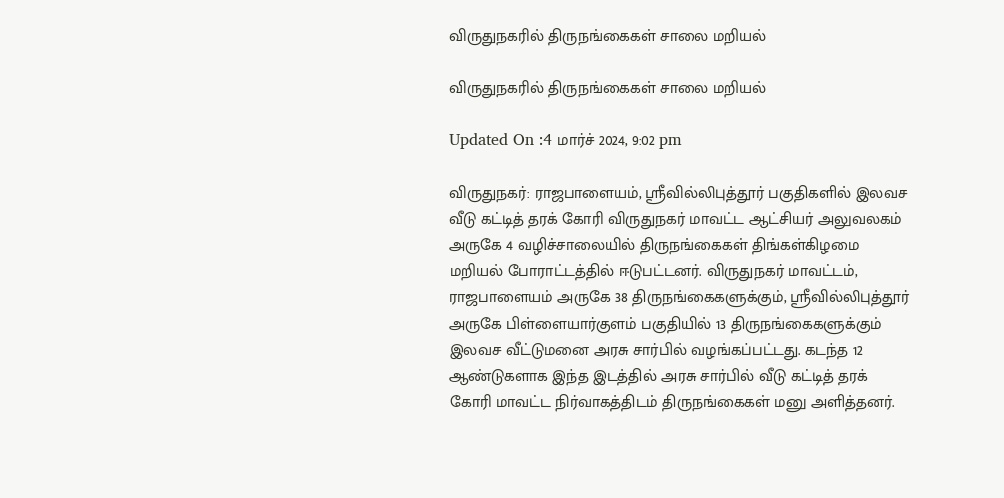விருதுநகரில் திருநங்கைகள் சாலை மறியல்

விருதுநகரில் திருநங்கைகள் சாலை மறியல்

Updated On :4 மார்ச் 2024, 9:02 pm

விருதுநகர்: ராஜபாளையம், ஸ்ரீவில்லிபுத்தூர் பகுதிகளில் இலவச வீடு கட்டித் தரக் கோரி விருதுநகர் மாவட்ட ஆட்சியர் அலுவலகம் அருகே 4 வழிச்சாலையில் திருநங்கைகள் திங்கள்கிழமை மறியல் போராட்டத்தில் ஈடுபட்டனர். விருதுநகர் மாவட்டம், ராஜபாளையம் அருகே 38 திருநங்கைகளுக்கும், ஸ்ரீவில்லிபுத்தூர் அருகே பிள்ளையார்குளம் பகுதியில் 13 திருநங்கைகளுக்கும் இலவச வீட்டுமனை அரசு சார்பில் வழங்கப்பட்டது. கடந்த 12 ஆண்டுகளாக இந்த இடத்தில் அரசு சார்பில் வீடு கட்டித் தரக் கோரி மாவட்ட நிர்வாகத்திடம் திருநங்கைகள் மனு அளித்தனர்.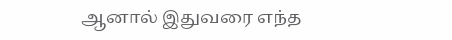ஆனால் இதுவரை எந்த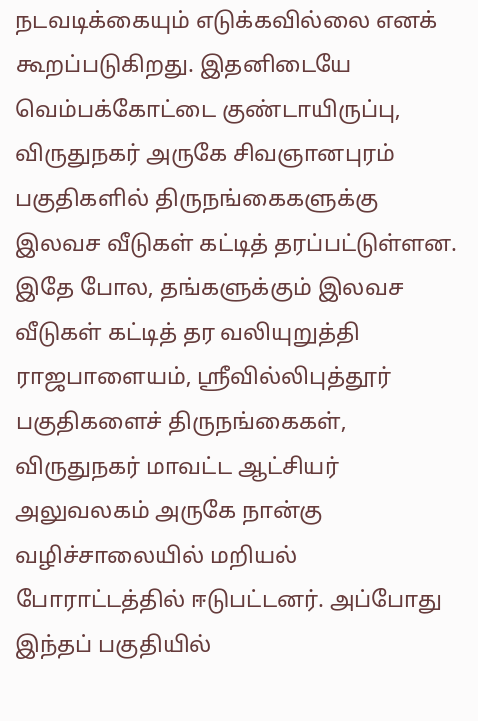நடவடிக்கையும் எடுக்கவில்லை எனக் கூறப்படுகிறது. இதனிடையே வெம்பக்கோட்டை குண்டாயிருப்பு, விருதுநகர் அருகே சிவஞானபுரம் பகுதிகளில் திருநங்கைகளுக்கு இலவச வீடுகள் கட்டித் தரப்பட்டுள்ளன. இதே போல, தங்களுக்கும் இலவச வீடுகள் கட்டித் தர வலியுறுத்தி ராஜபாளையம், ஸ்ரீவில்லிபுத்தூர் பகுதிகளைச் திருநங்கைகள், விருதுநகர் மாவட்ட ஆட்சியர் அலுவலகம் அருகே நான்கு வழிச்சாலையில் மறியல் போராட்டத்தில் ஈடுபட்டனர். அப்போது இந்தப் பகுதியில்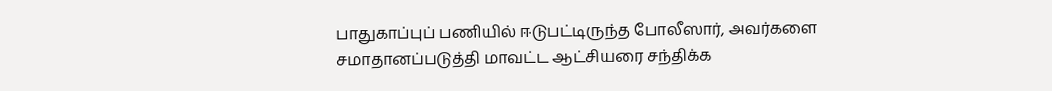பாதுகாப்புப் பணியில் ஈடுபட்டிருந்த போலீஸார், அவர்களை சமாதானப்படுத்தி மாவட்ட ஆட்சியரை சந்திக்க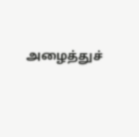அழைத்துச்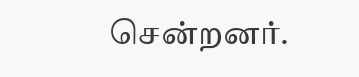சென்றனர்.